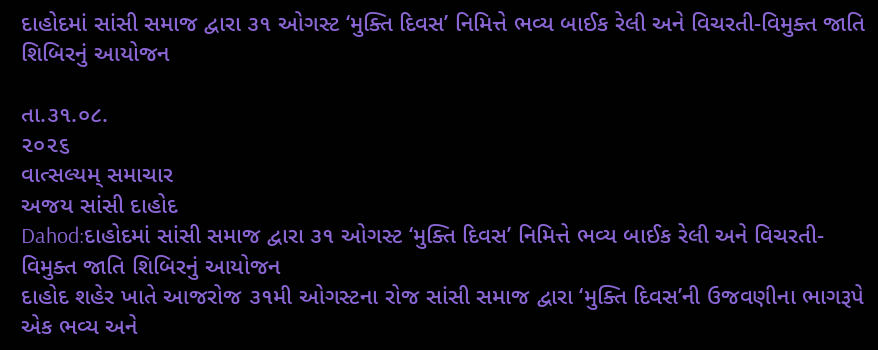દાહોદમાં સાંસી સમાજ દ્વારા ૩૧ ઓગસ્ટ ‘મુક્તિ દિવસ’ નિમિત્તે ભવ્ય બાઈક રેલી અને વિચરતી-વિમુક્ત જાતિ શિબિરનું આયોજન

તા.૩૧.૦૮.
૨૦૨૬
વાત્સલ્યમ્ સમાચાર
અજય સાંસી દાહોદ
Dahod:દાહોદમાં સાંસી સમાજ દ્વારા ૩૧ ઓગસ્ટ ‘મુક્તિ દિવસ’ નિમિત્તે ભવ્ય બાઈક રેલી અને વિચરતી-વિમુક્ત જાતિ શિબિરનું આયોજન
દાહોદ શહેર ખાતે આજરોજ ૩૧મી ઓગસ્ટના રોજ સાંસી સમાજ દ્વારા ‘મુક્તિ દિવસ’ની ઉજવણીના ભાગરૂપે એક ભવ્ય અને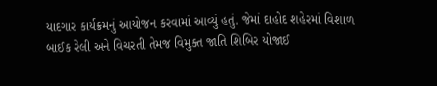યાદગાર કાર્યક્રમનું આયોજન કરવામાં આવ્યું હતું. જેમાં દાહોદ શહેરમાં વિશાળ બાઈક રેલી અને વિચરતી તેમજ વિમુક્ત જાતિ શિબિર યોજાઈ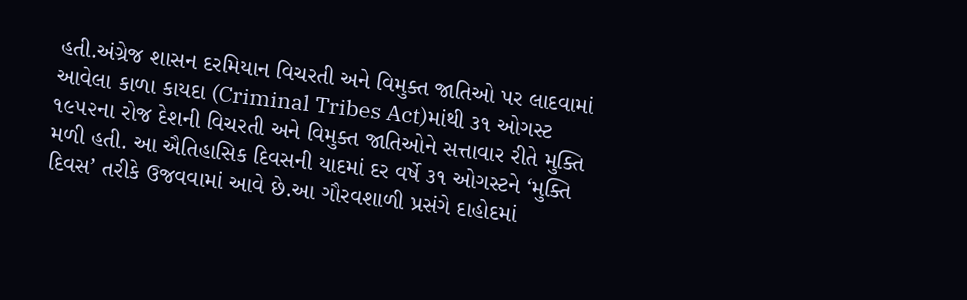હતી.અંગ્રેજ શાસન દરમિયાન વિચરતી અને વિમુક્ત જાતિઓ પર લાદવામાં આવેલા કાળા કાયદા (Criminal Tribes Act)માંથી ૩૧ ઓગસ્ટ ૧૯૫૨ના રોજ દેશની વિચરતી અને વિમુક્ત જાતિઓને સત્તાવાર રીતે મુક્તિ મળી હતી. આ ઐતિહાસિક દિવસની યાદમાં દર વર્ષે ૩૧ ઓગસ્ટને ‘મુક્તિ દિવસ’ તરીકે ઉજવવામાં આવે છે.આ ગૌરવશાળી પ્રસંગે દાહોદમાં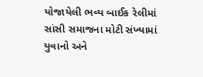યોજાયેલી ભવ્ય બાઈક રેલીમાં સાંસી સમાજના મોટી સંખ્યામાં યુવાનો અને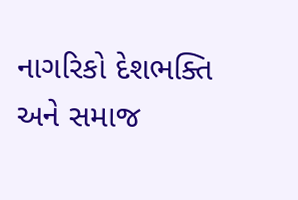નાગરિકો દેશભક્તિ અને સમાજ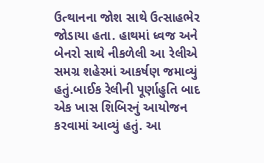ઉત્થાનના જોશ સાથે ઉત્સાહભેર જોડાયા હતા. હાથમાં ધ્વજ અને બેનરો સાથે નીકળેલી આ રેલીએ સમગ્ર શહેરમાં આકર્ષણ જમાવ્યું હતું.બાઈક રેલીની પૂર્ણાહુતિ બાદ એક ખાસ શિબિરનું આયોજન કરવામાં આવ્યું હતું. આ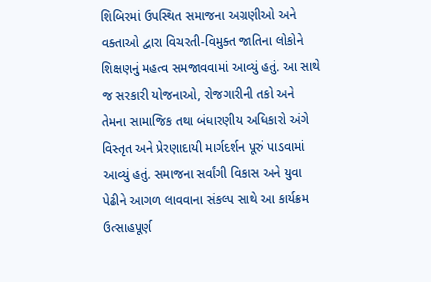શિબિરમાં ઉપસ્થિત સમાજના અગ્રણીઓ અને વક્તાઓ દ્વારા વિચરતી-વિમુક્ત જાતિના લોકોને શિક્ષણનું મહત્વ સમજાવવામાં આવ્યું હતું. આ સાથે જ સરકારી યોજનાઓ, રોજગારીની તકો અને તેમના સામાજિક તથા બંધારણીય અધિકારો અંગે વિસ્તૃત અને પ્રેરણાદાયી માર્ગદર્શન પૂરું પાડવામાં આવ્યું હતું. સમાજના સર્વાંગી વિકાસ અને યુવા પેઢીને આગળ લાવવાના સંકલ્પ સાથે આ કાર્યક્રમ ઉત્સાહપૂર્ણ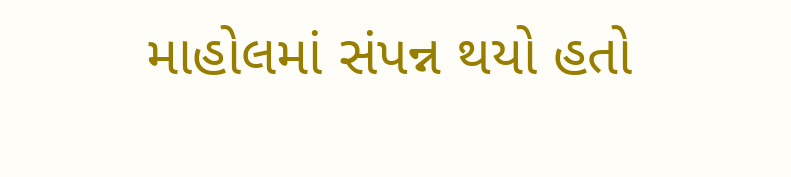માહોલમાં સંપન્ન થયો હતો